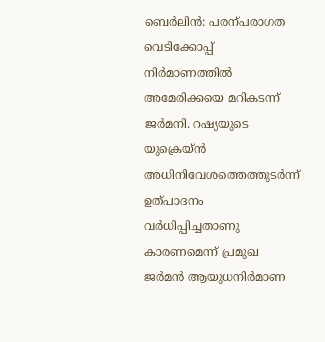ബെർലിൻ: പരന്പരാഗത വെടിക്കോപ്പ് നിർമാണത്തിൽ അമേരിക്കയെ മറികടന്ന് ജർമനി. റഷ്യയുടെ യുക്രെയ്ൻ അധിനിവേശത്തെത്തുടർന്ന് ഉത്പാദനം വർധിപ്പിച്ചതാണു കാരണമെന്ന് പ്രമുഖ ജർമൻ ആയുധനിർമാണ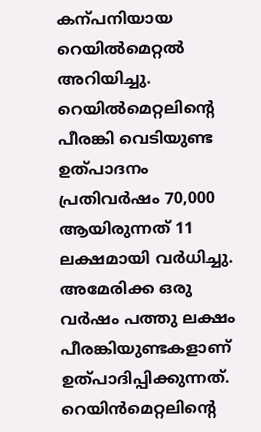കന്പനിയായ റെയിൽമെറ്റൽ അറിയിച്ചു.
റെയിൽമെറ്റലിന്റെ പീരങ്കി വെടിയുണ്ട ഉത്പാദനം പ്രതിവർഷം 70,000 ആയിരുന്നത് 11 ലക്ഷമായി വർധിച്ചു. അമേരിക്ക ഒരു വർഷം പത്തു ലക്ഷം പീരങ്കിയുണ്ടകളാണ് ഉത്പാദിപ്പിക്കുന്നത്. റെയിൻമെറ്റലിന്റെ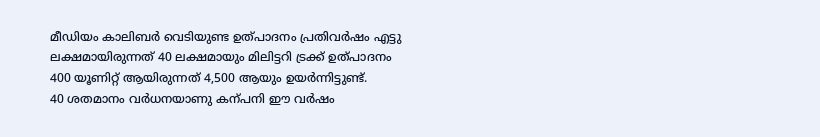മീഡിയം കാലിബർ വെടിയുണ്ട ഉത്പാദനം പ്രതിവർഷം എട്ടു ലക്ഷമായിരുന്നത് 40 ലക്ഷമായും മിലിട്ടറി ട്രക്ക് ഉത്പാദനം 400 യൂണിറ്റ് ആയിരുന്നത് 4,500 ആയും ഉയർന്നിട്ടുണ്ട്.
40 ശതമാനം വർധനയാണു കന്പനി ഈ വർഷം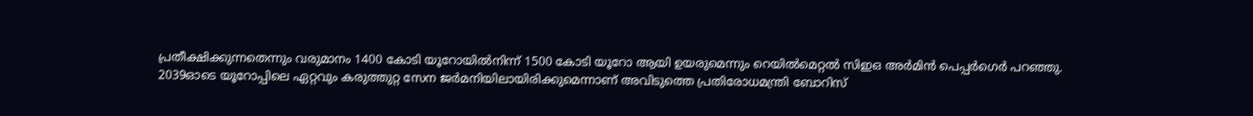പ്രതീക്ഷിക്കുന്നതെന്നും വരുമാനം 1400 കോടി യൂറോയിൽനിന്ന് 1500 കോടി യൂറോ ആയി ഉയരുമെന്നും റെയിൽമെറ്റൽ സിഇഒ അർമിൻ പെപ്പർഗെർ പറഞ്ഞു.
2039ഓടെ യൂറോപ്പിലെ ഏറ്റവും കരുത്തുറ്റ സേന ജർമനിയിലായിരിക്കുമെന്നാണ് അവിടുത്തെ പ്രതിരോധമന്ത്രി ബോറിസ്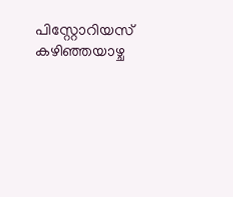പിസ്റ്റോറിയസ് കഴിഞ്ഞയാഴ്ച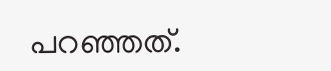പറഞ്ഞത്.